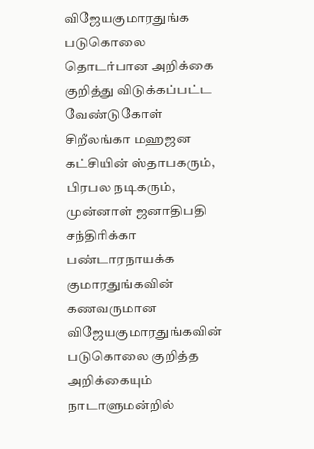விஜேயகுமாரதுங்க படுகொலை தொடர்பான அறிக்கை குறித்து விடுக்கப்பட்ட வேண்டுகோள்
சிறீலங்கா மஹஜன கட்சியின் ஸ்தாபகரும், பிரபல நடிகரும், முன்னாள் ஜனாதிபதி சந்திரிக்கா பண்டாரநாயக்க குமாரதுங்கவின் கணவருமான விஜேயகுமாரதுங்கவின் படுகொலை குறித்த அறிக்கையும் நாடாளுமன்றில்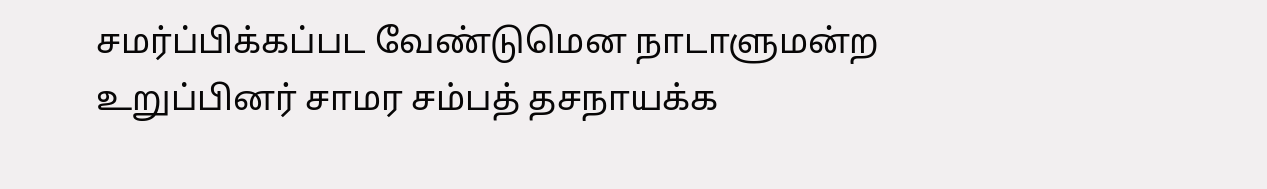சமர்ப்பிக்கப்பட வேண்டுமென நாடாளுமன்ற உறுப்பினர் சாமர சம்பத் தசநாயக்க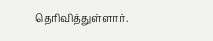தெரிவித்துள்ளார்.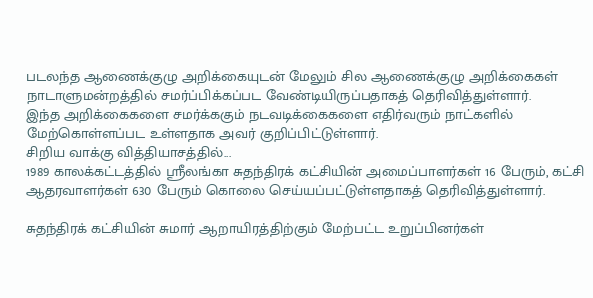படலந்த ஆணைக்குழு அறிக்கையுடன் மேலும் சில ஆணைக்குழு அறிக்கைகள் நாடாளுமன்றத்தில் சமர்ப்பிக்கப்பட வேண்டியிருப்பதாகத் தெரிவித்துள்ளார்.
இந்த அறிக்கைகளை சமர்க்ககும் நடவடிக்கைகளை எதிர்வரும் நாட்களில் மேற்கொள்ளப்பட உள்ளதாக அவர் குறிப்பிட்டுள்ளார்.
சிறிய வாக்கு வித்தியாசத்தில்...
1989 காலக்கட்டத்தில் ஶ்ரீலங்கா சுதந்திரக் கட்சியின் அமைப்பாளர்கள் 16 பேரும், கட்சி ஆதரவாளர்கள் 630 பேரும் கொலை செய்யப்பட்டுள்ளதாகத் தெரிவித்துள்ளார்.

சுதந்திரக் கட்சியின் சுமார் ஆறாயிரத்திற்கும் மேற்பட்ட உறுப்பினர்கள்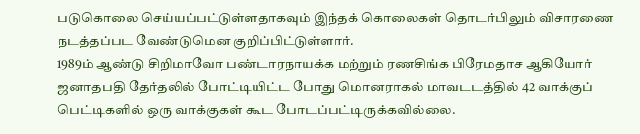படுகொலை செய்யப்பட்டுள்ளதாகவும் இந்தக் கொலைகள் தொடர்பிலும் விசாரணை நடத்தப்பட வேண்டுமென குறிப்பிட்டுள்ளார்.
1989ம் ஆண்டு சிறிமாவோ பண்டாரநாயக்க மற்றும் ரணசிங்க பிரேமதாச ஆகியோர் ஜனாதபதி தேர்தலில் போட்டியிட்ட போது மொனராகல் மாவடடத்தில் 42 வாக்குப் பெட்டிகளில் ஒரு வாக்குகள் கூட போடப்பட்டிருக்கவில்லை.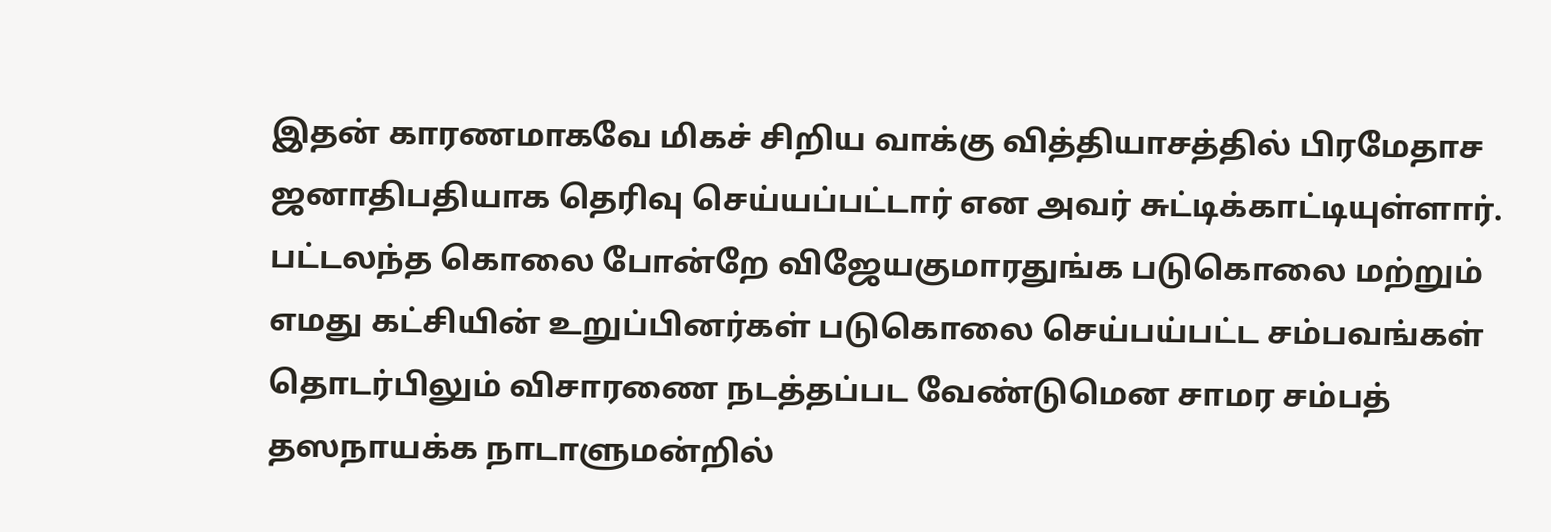இதன் காரணமாகவே மிகச் சிறிய வாக்கு வித்தியாசத்தில் பிரமேதாச ஜனாதிபதியாக தெரிவு செய்யப்பட்டார் என அவர் சுட்டிக்காட்டியுள்ளார்.
பட்டலந்த கொலை போன்றே விஜேயகுமாரதுங்க படுகொலை மற்றும் எமது கட்சியின் உறுப்பினர்கள் படுகொலை செய்பய்பட்ட சம்பவங்கள் தொடர்பிலும் விசாரணை நடத்தப்பட வேண்டுமென சாமர சம்பத் தஸநாயக்க நாடாளுமன்றில்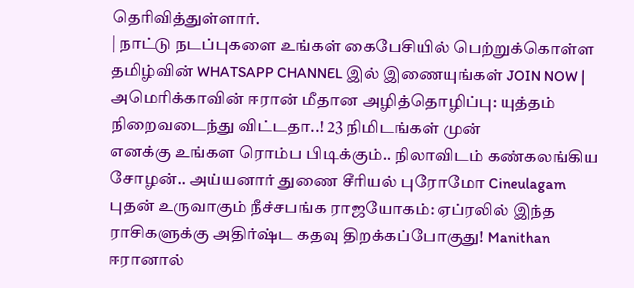தெரிவித்துள்ளார்.
| நாட்டு நடப்புகளை உங்கள் கைபேசியில் பெற்றுக்கொள்ள தமிழ்வின் WHATSAPP CHANNEL இல் இணையுங்கள் JOIN NOW |
அமெரிக்காவின் ஈரான் மீதான அழித்தொழிப்பு: யுத்தம் நிறைவடைந்து விட்டதா..! 23 நிமிடங்கள் முன்
எனக்கு உங்கள ரொம்ப பிடிக்கும்.. நிலாவிடம் கண்கலங்கிய சோழன்.. அய்யனார் துணை சீரியல் புரோமோ Cineulagam
புதன் உருவாகும் நீச்சபங்க ராஜயோகம்: ஏப்ரலில் இந்த ராசிகளுக்கு அதிர்ஷ்ட கதவு திறக்கப்போகுது! Manithan
ஈரானால்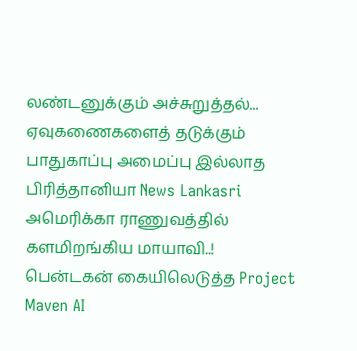லண்டனுக்கும் அச்சுறுத்தல்... ஏவுகணைகளைத் தடுக்கும் பாதுகாப்பு அமைப்பு இல்லாத பிரித்தானியா News Lankasri
அமெரிக்கா ராணுவத்தில் களமிறங்கிய மாயாவி..! பென்டகன் கையிலெடுத்த Project Maven AI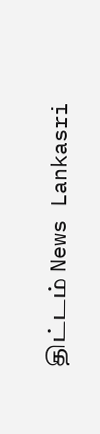திட்டம் News Lankasri